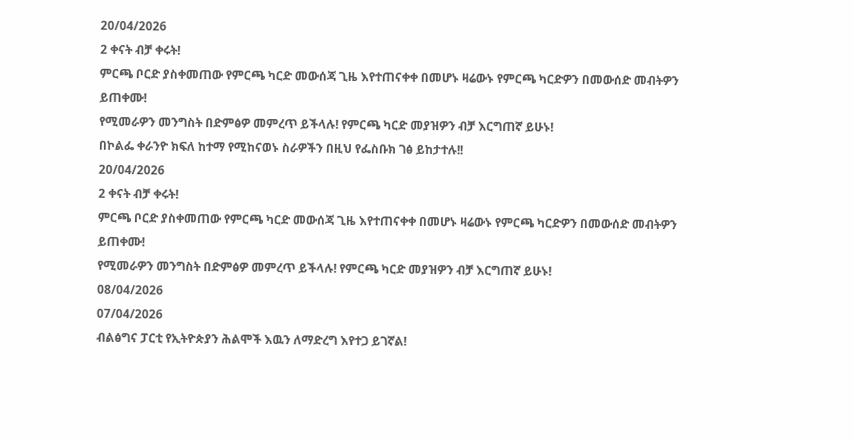20/04/2026
2 ቀናት ብቻ ቀሩት!
ምርጫ ቦርድ ያስቀመጠው የምርጫ ካርድ መውሰጃ ጊዜ እየተጠናቀቀ በመሆኑ ዛሬውኑ የምርጫ ካርድዎን በመውሰድ መብትዎን ይጠቀሙ!
የሚመራዎን መንግስት በድምፅዎ መምረጥ ይችላሉ! የምርጫ ካርድ መያዝዎን ብቻ እርግጠኛ ይሁኑ!
በኮልፌ ቀራንዮ ክፍለ ከተማ የሚከናወኑ ስራዎችን በዚህ የፌስቡክ ገፅ ይከታተሉ!!
20/04/2026
2 ቀናት ብቻ ቀሩት!
ምርጫ ቦርድ ያስቀመጠው የምርጫ ካርድ መውሰጃ ጊዜ እየተጠናቀቀ በመሆኑ ዛሬውኑ የምርጫ ካርድዎን በመውሰድ መብትዎን ይጠቀሙ!
የሚመራዎን መንግስት በድምፅዎ መምረጥ ይችላሉ! የምርጫ ካርድ መያዝዎን ብቻ እርግጠኛ ይሁኑ!
08/04/2026
07/04/2026
ብልፅግና ፓርቲ የኢትዮጵያን ሕልሞች እዉን ለማድረግ እየተጋ ይገኛል!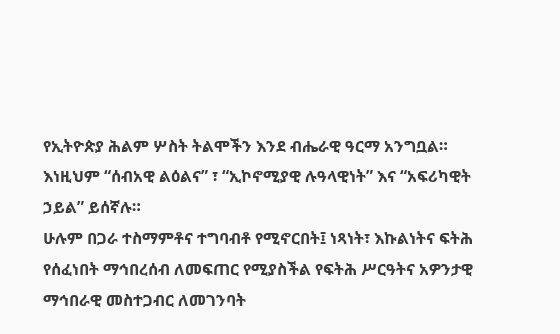የኢትዮጵያ ሕልም ሦስት ትልሞችን እንደ ብሔራዊ ዓርማ አንግቧል። እነዚህም “ሰብአዊ ልዕልና” ፣ “ኢኮኖሚያዊ ሉዓላዊነት” እና “አፍሪካዊት ኃይል” ይሰኛሉ።
ሁሉም በጋራ ተስማምቶና ተግባብቶ የሚኖርበት፤ ነጻነት፣ እኩልነትና ፍትሕ የሰፈነበት ማኅበረሰብ ለመፍጠር የሚያስችል የፍትሕ ሥርዓትና አዎንታዊ ማኅበራዊ መስተጋብር ለመገንባት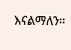እናልማለን።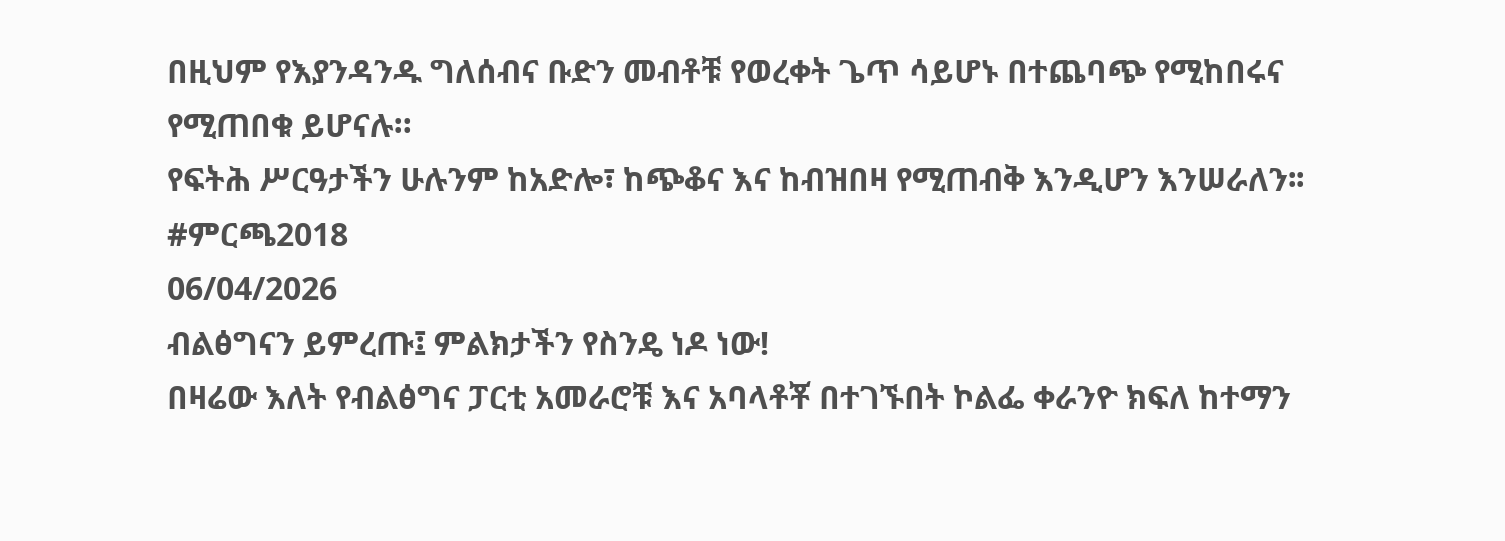በዚህም የእያንዳንዱ ግለሰብና ቡድን መብቶቹ የወረቀት ጌጥ ሳይሆኑ በተጨባጭ የሚከበሩና የሚጠበቁ ይሆናሉ።
የፍትሕ ሥርዓታችን ሁሉንም ከአድሎ፣ ከጭቆና እና ከብዝበዛ የሚጠብቅ እንዲሆን እንሠራለን፡፡
#ምርጫ2018
06/04/2026
ብልፅግናን ይምረጡ፤ ምልክታችን የስንዴ ነዶ ነው!
በዛሬው እለት የብልፅግና ፓርቲ አመራሮቹ እና አባላቶቾ በተገኙበት ኮልፌ ቀራንዮ ክፍለ ከተማን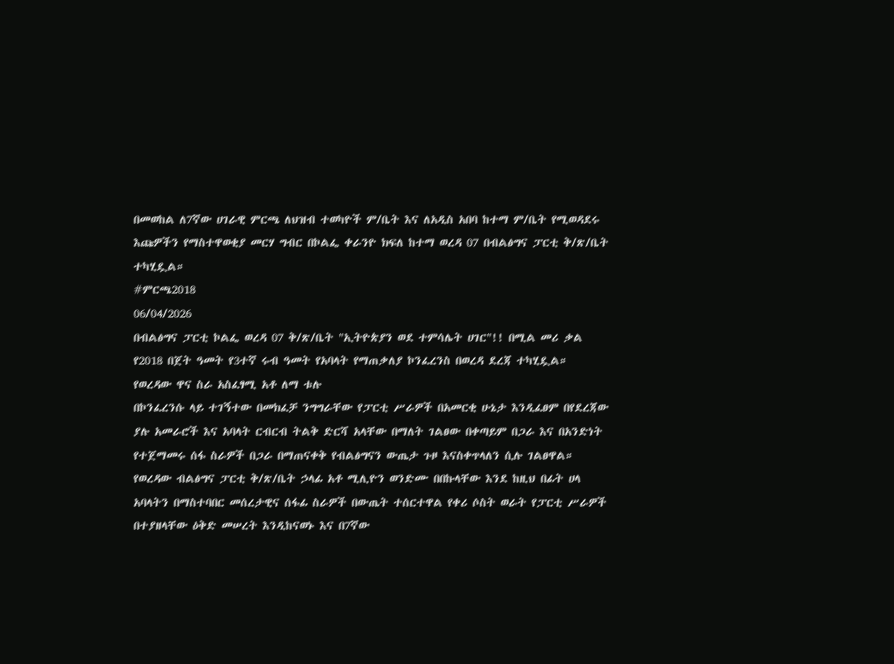በመወከል ለ7ኛው ሀገራዊ ምርጫ ለህዝብ ተወካዮች ም/ቤት እና ለአዲስ አበባ ከተማ ም/ቤት የሚወዳደሩ እጩዎችን የማስተዋወቂያ መርሃ ግብር በኮልፌ ቀራንዮ ክፍለ ከተማ ወረዳ 07 በብልፅግና ፓርቲ ቅ/ጽ/ቤት ተካሂዷል።
#ምርጫ2018
06/04/2026
በብልፅግና ፓርቲ ኮልፌ ወረዳ 07 ቅ/ጽ/ቤት "ኢትዮጵያን ወደ ተምሳሌት ሀገር"!! በሚል መሪ ቃል የ2018 በጀት ዓመት የ3ተኛ ሩብ ዓመት የአባላት የማጠቃለያ ኮንፈረንስ በወረዳ ደረጃ ተካሂዷል።
የወረዳው ዋና ስራ አስፈፃሚ አቶ ለማ ቱሉ
በኮንፈረንሱ ላይ ተገኝተው በመክፈቻ ንግግራቸው የፓርቲ ሥራዎች በአመርቂ ሁኔታ እንዲፈፀም በየደረጃው ያሉ አመራሮች እና አባላት ርብርብ ትልቅ ድርሻ አላቸው በማለት ገልፀው በቀጣይም በጋራ እና በአንድነት የተጀማመሩ ሰፋ ስራዎች በጋራ በማጠናቀቅ የብልፅግናን ውጤታ ጉዞ እናስቀጥላለን ሲሉ ገልፀዋል።
የወረዳው ብልፅግና ፓርቲ ቅ/ጽ/ቤት ኃላፊ አቶ ሚሊዮን ወንድሙ በበኩላቸው እንደ ከዚህ በፊት ሀላ አባላትን በማስተባበር መሰረታዊና ሰፋፊ ስራዎች በውጤት ተሰርተዋል የቀሪ ሶስት ወራት የፓርቲ ሥራዎች በተያዘላቸው ዕቅድ መሠረት እንዲከናወኑ እና በ7ኛው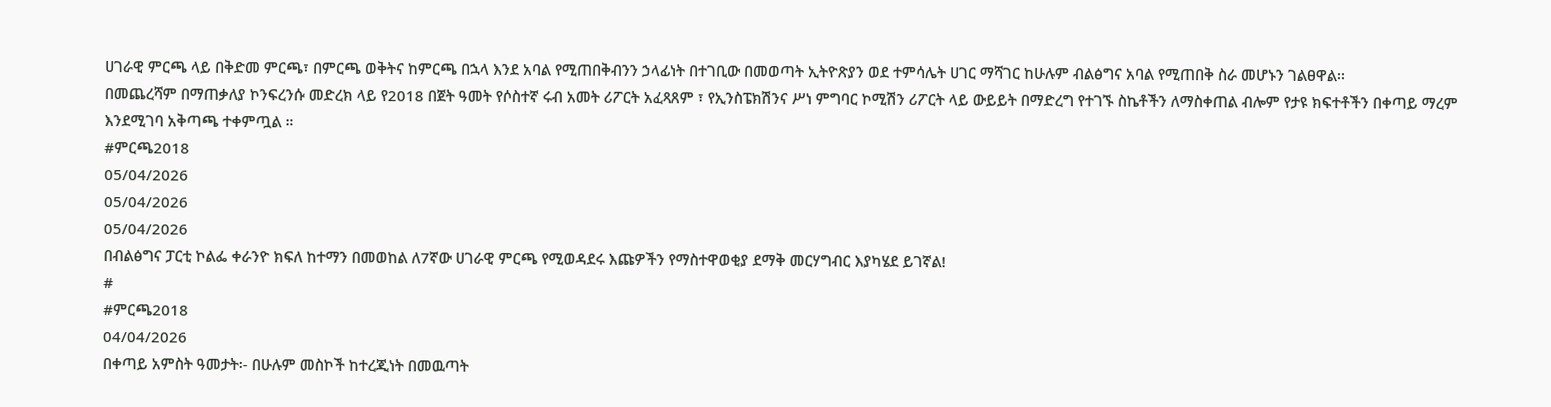ሀገራዊ ምርጫ ላይ በቅድመ ምርጫ፣ በምርጫ ወቅትና ከምርጫ በኋላ እንደ አባል የሚጠበቅብንን ኃላፊነት በተገቢው በመወጣት ኢትዮጽያን ወደ ተምሳሌት ሀገር ማሻገር ከሁሉም ብልፅግና አባል የሚጠበቅ ስራ መሆኑን ገልፀዋል፡፡
በመጨረሻም በማጠቃለያ ኮንፍረንሱ መድረክ ላይ የ2018 በጀት ዓመት የሶስተኛ ሩብ አመት ሪፖርት አፈጻጸም ፣ የኢንስፔክሽንና ሥነ ምግባር ኮሚሽን ሪፖርት ላይ ውይይት በማድረግ የተገኙ ስኬቶችን ለማስቀጠል ብሎም የታዩ ክፍተቶችን በቀጣይ ማረም እንደሚገባ አቅጣጫ ተቀምጧል ።
#ምርጫ2018
05/04/2026
05/04/2026
05/04/2026
በብልፅግና ፓርቲ ኮልፌ ቀራንዮ ክፍለ ከተማን በመወከል ለ7ኛው ሀገራዊ ምርጫ የሚወዳደሩ እጩዎችን የማስተዋወቂያ ደማቅ መርሃግብር እያካሄደ ይገኛል!
#
#ምርጫ2018
04/04/2026
በቀጣይ አምስት ዓመታት፡- በሁሉም መስኮች ከተረጂነት በመዉጣት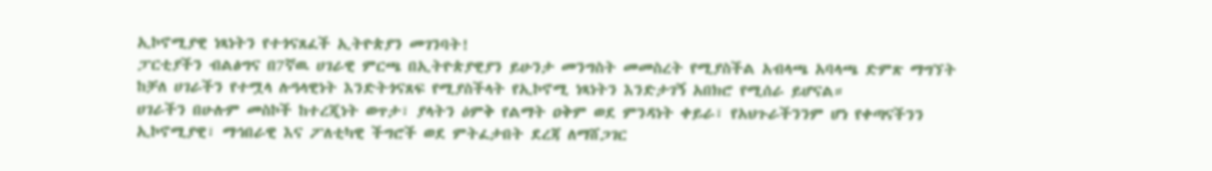ኢኮኖሚያዊ ነጻነትን የተጎናጸፈች ኢትዮጵያን መገንባት!
ፓርቲያችን ብልፅግና በ7ኛዉ ሀገራዊ ምርጫ በኢትዮጵያዊያን ይሁንታ መንግስት መመስረት የሚያስችል አብላጫ አባላጫ ድምጽ ማግኘት ከቻለ ሀገራችን የተሟላ ሉዓላዊነት እንድትጎናጸፍ የሚያስችላት የኢኮኖሚ ነጻነትን እንድታገኝ አበክሮ የሚሰራ ይሆናል።
ሀገራችን በሁሉም መስኮች ከተረጂነት ወጥታ፣ ያላትን ዕምቅ የልማት ዐቅም ወደ ምንዳነት ቀይራ፣ የአህጉራችንንም ሆነ የቀጣናችንን ኢኮኖሚያዊ፣ ማኅበራዊ እና ፖለቲካዊ ችግሮች ወደ ምትፈታበት ደረጃ ለማሸጋገር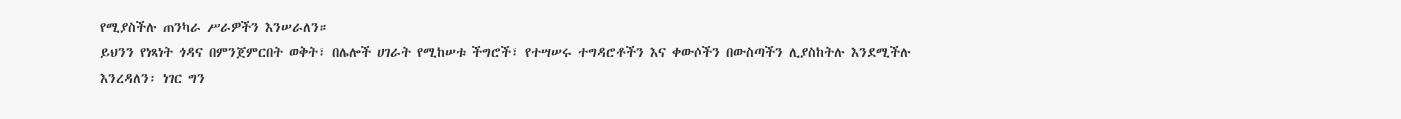የሚያስችሉ ጠንካራ ሥራዎችን እንሠራለን።
ይህንን የነጻነት ጎዳና በምንጀምርበት ወቅት፣ በሌሎች ሀገራት የሚከሠቱ ችግሮች፣ የተሣሠሩ ተግዳሮቶችን እና ቀውሶችን በውስጣችን ሊያስከትሉ እንደሚችሉ እንረዳለን፡ ነገር ግን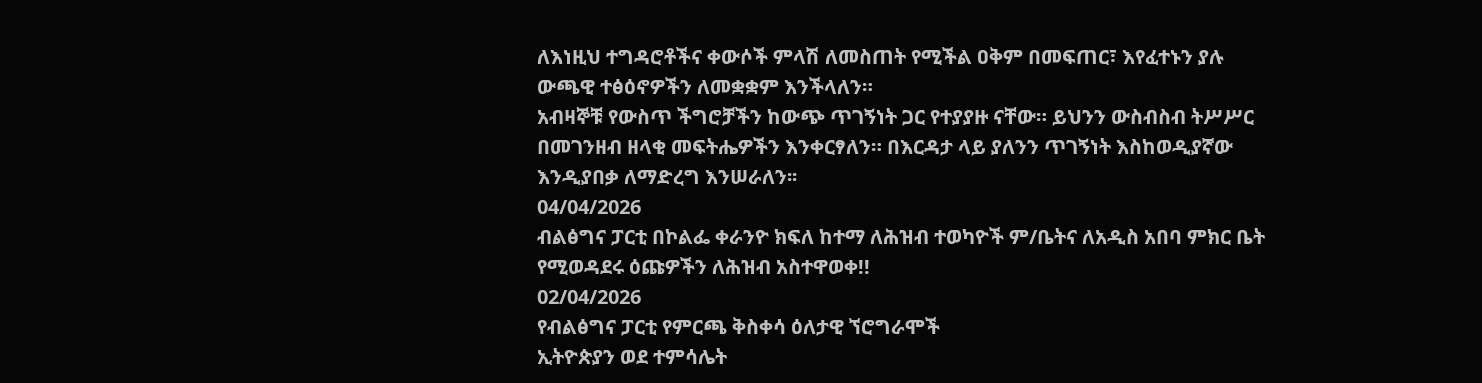ለእነዚህ ተግዳሮቶችና ቀውሶች ምላሽ ለመስጠት የሚችል ዐቅም በመፍጠር፣ እየፈተኑን ያሉ ውጫዊ ተፅዕኖዎችን ለመቋቋም እንችላለን።
አብዛኞቹ የውስጥ ችግሮቻችን ከውጭ ጥገኝነት ጋር የተያያዙ ናቸው። ይህንን ውስብስብ ትሥሥር በመገንዘብ ዘላቂ መፍትሔዎችን እንቀርፃለን። በእርዳታ ላይ ያለንን ጥገኝነት እስከወዲያኛው እንዲያበቃ ለማድረግ እንሠራለን፡፡
04/04/2026
ብልፅግና ፓርቲ በኮልፌ ቀራንዮ ክፍለ ከተማ ለሕዝብ ተወካዮች ም/ቤትና ለአዲስ አበባ ምክር ቤት የሚወዳደሩ ዕጩዎችን ለሕዝብ አስተዋወቀ!!
02/04/2026
የብልፅግና ፓርቲ የምርጫ ቅስቀሳ ዕለታዊ ኘሮግራሞች
ኢትዮጵያን ወደ ተምሳሌት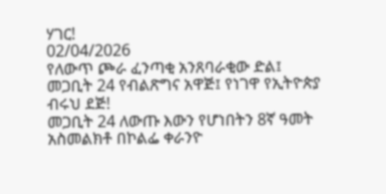ሃገር!
02/04/2026
የለውጥ ጮራ ፈንጣቂ አንጸባራቂው ድል፤ መጋቢት 24 የብልጽግና አዋጅ፤ የነገዋ የኢትዮጵያ ብሩህ ደጅ!
መጋቢት 24 ለውጡ እውን የሆነበትን 8ኛ ዓመት አስመልክቶ በኮልፌ ቀራንዮ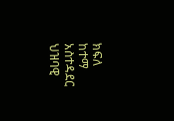ክፍለ ከተማ አስተዳደር ህዝባዊ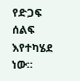የድጋፍ ሰልፍ እየተካሄደ ነው።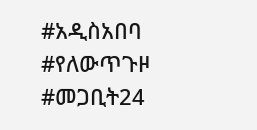#አዲስአበባ
#የለውጥጉዞ
#መጋቢት24